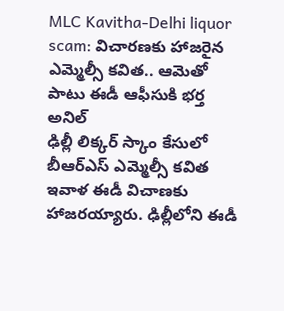MLC Kavitha-Delhi liquor scam: విచారణకు హాజరైన ఎమ్మెల్సీ కవిత.. ఆమెతో పాటు ఈడీ ఆఫీసుకి భర్త అనిల్
ఢిల్లీ లిక్కర్ స్కాం కేసులో బీఆర్ఎస్ ఎమ్మెల్సీ కవిత ఇవాళ ఈడీ విచాణకు హాజరయ్యారు. ఢిల్లీలోని ఈడీ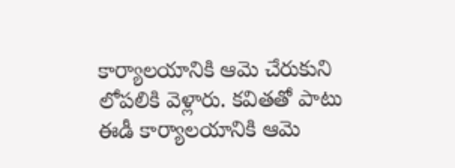కార్యాలయానికి ఆమె చేరుకుని లోపలికి వెళ్లారు. కవితతో పాటు ఈడీ కార్యాలయానికి ఆమె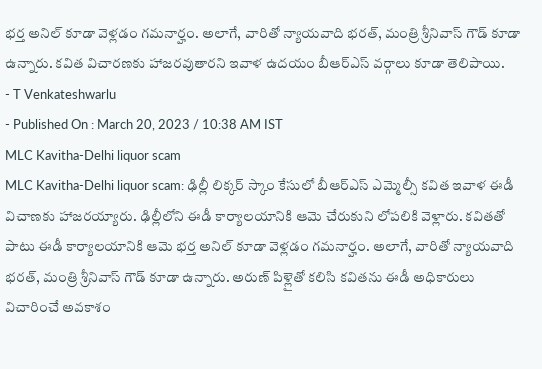భర్త అనిల్ కూడా వెళ్లడం గమనార్హం. అలాగే, వారితో న్యాయవాది భరత్, మంత్రి శ్రీనివాస్ గౌడ్ కూడా ఉన్నారు. కవిత విచారణకు హాజరవుతారని ఇవాళ ఉదయం బీఆర్ఎస్ వర్గాలు కూడా తెలిపాయి.
- T Venkateshwarlu
- Published On : March 20, 2023 / 10:38 AM IST
MLC Kavitha-Delhi liquor scam
MLC Kavitha-Delhi liquor scam: ఢిల్లీ లిక్కర్ స్కాం కేసులో బీఆర్ఎస్ ఎమ్మెల్సీ కవిత ఇవాళ ఈడీ విచాణకు హాజరయ్యారు. ఢిల్లీలోని ఈడీ కార్యాలయానికి ఆమె చేరుకుని లోపలికి వెళ్లారు. కవితతో పాటు ఈడీ కార్యాలయానికి ఆమె భర్త అనిల్ కూడా వెళ్లడం గమనార్హం. అలాగే, వారితో న్యాయవాది భరత్, మంత్రి శ్రీనివాస్ గౌడ్ కూడా ఉన్నారు. అరుణ్ పిళ్లైతో కలిసి కవితను ఈడీ అధికారులు విచారించే అవకాశం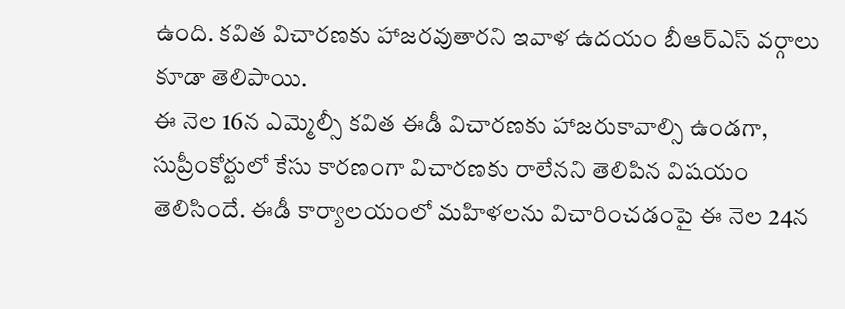ఉంది. కవిత విచారణకు హాజరవుతారని ఇవాళ ఉదయం బీఆర్ఎస్ వర్గాలు కూడా తెలిపాయి.
ఈ నెల 16న ఎమ్మెల్సీ కవిత ఈడీ విచారణకు హాజరుకావాల్సి ఉండగా, సుప్రీంకోర్టులో కేసు కారణంగా విచారణకు రాలేనని తెలిపిన విషయం తెలిసిందే. ఈడీ కార్యాలయంలో మహిళలను విచారించడంపై ఈ నెల 24న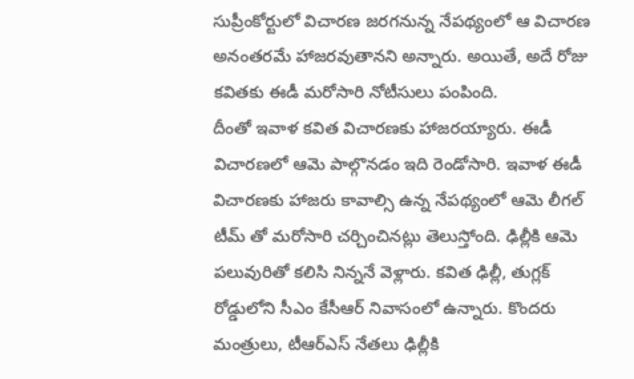సుప్రీంకోర్టులో విచారణ జరగనున్న నేపథ్యంలో ఆ విచారణ అనంతరమే హాజరవుతానని అన్నారు. అయితే, అదే రోజు కవితకు ఈడీ మరోసారి నోటీసులు పంపింది.
దీంతో ఇవాళ కవిత విచారణకు హాజరయ్యారు. ఈడీ విచారణలో ఆమె పాల్గొనడం ఇది రెండోసారి. ఇవాళ ఈడీ విచారణకు హాజరు కావాల్సి ఉన్న నేపథ్యంలో ఆమె లీగల్ టీమ్ తో మరోసారి చర్చించినట్లు తెలుస్తోంది. ఢిల్లీకి ఆమె పలువురితో కలిసి నిన్ననే వెళ్లారు. కవిత ఢిల్లీ, తుగ్లక్ రోడ్డులోని సీఎం కేసీఆర్ నివాసంలో ఉన్నారు. కొందరు మంత్రులు, టీఆర్ఎస్ నేతలు ఢిల్లీకి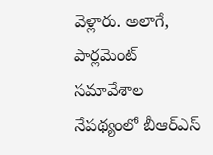వెళ్లారు. అలాగే, పార్లమెంట్ సమావేశాల నేపథ్యంలో బీఆర్ఎస్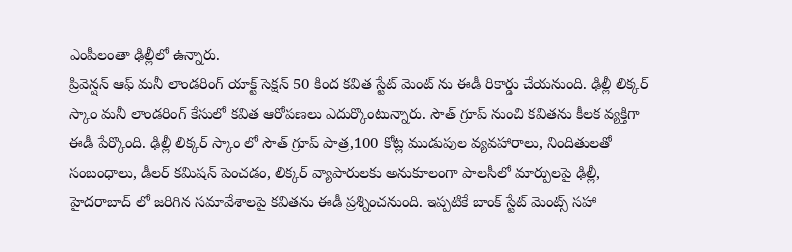ఎంపీలంతా ఢిల్లీలో ఉన్నారు.
ప్రివెన్షన్ ఆఫ్ మనీ లాండరింగ్ యాక్ట్ సెక్షన్ 50 కింద కవిత స్టేట్ మెంట్ ను ఈడీ రికార్డు చేయనుంది. ఢిల్లీ లిక్కర్ స్కాం మనీ లాండరింగ్ కేసులో కవిత ఆరోపణలు ఎదుర్కొంటున్నారు. సౌత్ గ్రూప్ నుంచి కవితను కీలక వ్యక్తిగా ఈడీ పేర్కొంది. ఢిల్లీ లిక్కర్ స్కాం లో సౌత్ గ్రూప్ పాత్ర,100 కోట్ల ముడుపుల వ్యవహారాలు, నిందితులతో సంబంధాలు, డీలర్ కమిషన్ పెంచడం, లిక్కర్ వ్యాపారులకు అనుకూలంగా పాలసీలో మార్పులపై ఢిల్లీ, హైదరాబాద్ లో జరిగిన సమావేశాలపై కవితను ఈడీ ప్రశ్నించనుంది. ఇప్పటికే బాంక్ స్టేట్ మెంట్స్ సహా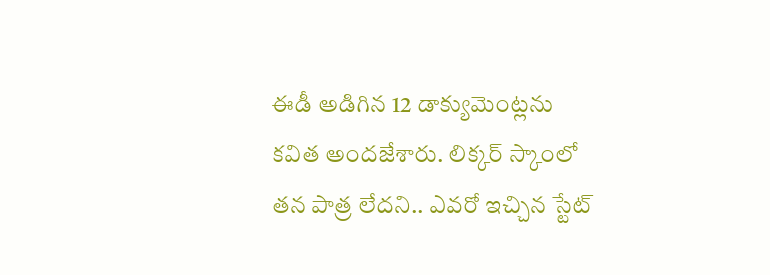ఈడీ అడిగిన 12 డాక్యుమెంట్లను కవిత అందజేశారు. లిక్కర్ స్కాంలో తన పాత్ర లేదని.. ఎవరో ఇచ్చిన స్టేట్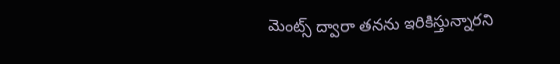మెంట్స్ ద్వారా తనను ఇరికిస్తున్నారని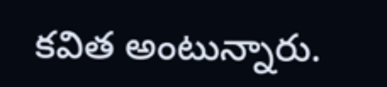కవిత అంటున్నారు.